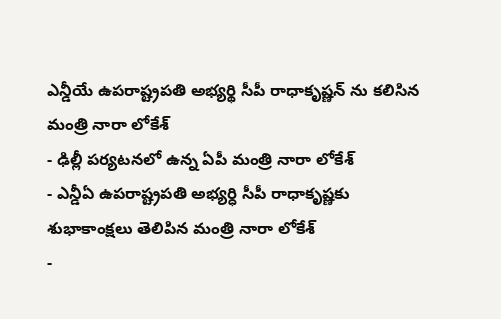ఎన్డీయే ఉపరాష్ట్రపతి అభ్యర్థి సీపీ రాధాకృష్ణన్ ను కలిసిన మంత్రి నారా లోకేశ్
- ఢిల్లీ పర్యటనలో ఉన్న ఏపీ మంత్రి నారా లోకేశ్
- ఎన్డీఏ ఉపరాష్ట్రపతి అభ్యర్ధి సీపీ రాధాకృష్ణకు శుభాకాంక్షలు తెలిపిన మంత్రి నారా లోకేశ్
-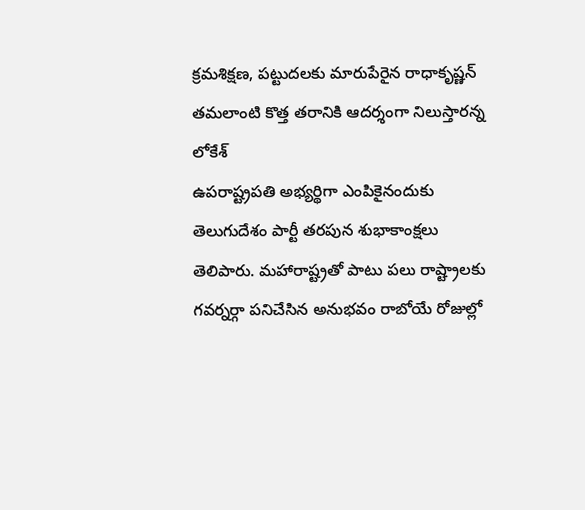క్రమశిక్షణ, పట్టుదలకు మారుపేరైన రాధాకృష్ణన్ తమలాంటి కొత్త తరానికి ఆదర్శంగా నిలుస్తారన్న లోకేశ్
ఉపరాష్ట్రపతి అభ్యర్థిగా ఎంపికైనందుకు తెలుగుదేశం పార్టీ తరపున శుభాకాంక్షలు తెలిపారు. మహారాష్ట్రతో పాటు పలు రాష్ట్రాలకు గవర్నర్గా పనిచేసిన అనుభవం రాబోయే రోజుల్లో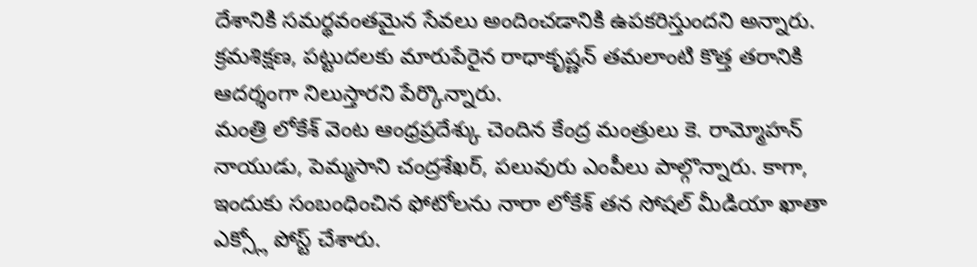దేశానికి సమర్థవంతమైన సేవలు అందించడానికి ఉపకరిస్తుందని అన్నారు. క్రమశిక్షణ, పట్టుదలకు మారుపేరైన రాధాకృష్ణన్ తమలాంటి కొత్త తరానికి ఆదర్శంగా నిలుస్తారని పేర్కొన్నారు.
మంత్రి లోకేశ్ వెంట ఆంధ్రప్రదేశ్కు చెందిన కేంద్ర మంత్రులు కె. రామ్మోహన్ నాయుడు, పెమ్మసాని చంద్రశేఖర్, పలువురు ఎంపీలు పాల్గొన్నారు. కాగా, ఇందుకు సంబంధించిన ఫోటోలను నారా లోకేశ్ తన సోషల్ మీడియా ఖాతా ఎక్స్లో పోస్ట్ చేశారు.